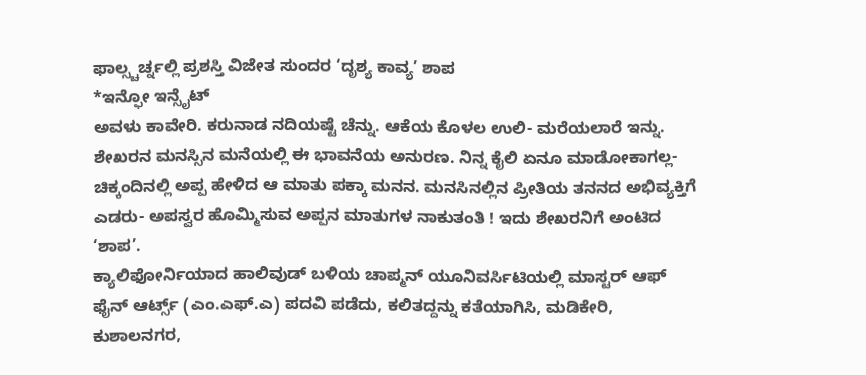ಫಾಲ್ಸ್ಚರ್ಚ್ನಲ್ಲಿ ಪ್ರಶಸ್ತಿ ವಿಜೇತ ಸುಂದರ ‘ದೃಶ್ಯ ಕಾವ್ಯ’ ಶಾಪ
*ಇನ್ಫೋ ಇನ್ಸೈಟ್
ಅವಳು ಕಾವೇರಿ. ಕರುನಾಡ ನದಿಯಷ್ಟೆ ಚೆನ್ನು. ಆಕೆಯ ಕೊಳಲ ಉಲಿ- ಮರೆಯಲಾರೆ ಇನ್ನು. ಶೇಖರನ ಮನಸ್ಸಿನ ಮನೆಯಲ್ಲಿ ಈ ಭಾವನೆಯ ಅನುರಣ. ನಿನ್ನ ಕೈಲಿ ಏನೂ ಮಾಡೋಕಾಗಲ್ಲ- ಚಿಕ್ಕಂದಿನಲ್ಲಿ ಅಪ್ಪ ಹೇಳಿದ ಆ ಮಾತು ಪಕ್ಕಾ ಮನನ. ಮನಸಿನಲ್ಲಿನ ಪ್ರೀತಿಯ ತನನದ ಅಭಿವ್ಯಕ್ತಿಗೆ ಎಡರು- ಅಪಸ್ವರ ಹೊಮ್ಮಿಸುವ ಅಪ್ಪನ ಮಾತುಗಳ ನಾಕುತಂತಿ ! ಇದು ಶೇಖರನಿಗೆ ಅಂಟಿದ ‘ಶಾಪ’.
ಕ್ಯಾಲಿಫೋರ್ನಿಯಾದ ಹಾಲಿವುಡ್ ಬಳಿಯ ಚಾಪ್ಮನ್ ಯೂನಿವರ್ಸಿಟಿಯಲ್ಲಿ ಮಾಸ್ಟರ್ ಆಫ್ ಫೈನ್ ಆರ್ಟ್ಸ್ (ಎಂ.ಎಫ್.ಎ) ಪದವಿ ಪಡೆದು, ಕಲಿತದ್ದನ್ನು ಕತೆಯಾಗಿಸಿ, ಮಡಿಕೇರಿ, ಕುಶಾಲನಗರ,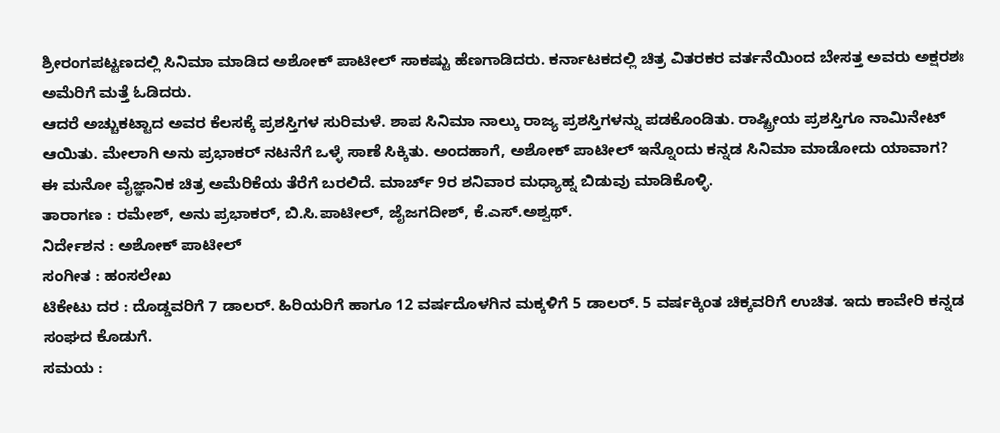ಶ್ರೀರಂಗಪಟ್ಟಣದಲ್ಲಿ ಸಿನಿಮಾ ಮಾಡಿದ ಅಶೋಕ್ ಪಾಟೀಲ್ ಸಾಕಷ್ಟು ಹೆಣಗಾಡಿದರು. ಕರ್ನಾಟಕದಲ್ಲಿ ಚಿತ್ರ ವಿತರಕರ ವರ್ತನೆಯಿಂದ ಬೇಸತ್ತ ಅವರು ಅಕ್ಷರಶಃ ಅಮೆರಿಗೆ ಮತ್ತೆ ಓಡಿದರು.
ಆದರೆ ಅಚ್ಚುಕಟ್ಟಾದ ಅವರ ಕೆಲಸಕ್ಕೆ ಪ್ರಶಸ್ತಿಗಳ ಸುರಿಮಳೆ. ಶಾಪ ಸಿನಿಮಾ ನಾಲ್ಕು ರಾಜ್ಯ ಪ್ರಶಸ್ತಿಗಳನ್ನು ಪಡಕೊಂಡಿತು. ರಾಷ್ಟ್ರೀಯ ಪ್ರಶಸ್ತಿಗೂ ನಾಮಿನೇಟ್ ಆಯಿತು. ಮೇಲಾಗಿ ಅನು ಪ್ರಭಾಕರ್ ನಟನೆಗೆ ಒಳ್ಳೆ ಸಾಣೆ ಸಿಕ್ಕಿತು. ಅಂದಹಾಗೆ, ಅಶೋಕ್ ಪಾಟೀಲ್ ಇನ್ನೊಂದು ಕನ್ನಡ ಸಿನಿಮಾ ಮಾಡೋದು ಯಾವಾಗ?
ಈ ಮನೋ ವೈಜ್ಞಾನಿಕ ಚಿತ್ರ ಅಮೆರಿಕೆಯ ತೆರೆಗೆ ಬರಲಿದೆ. ಮಾರ್ಚ್ 9ರ ಶನಿವಾರ ಮಧ್ಯಾಹ್ನ ಬಿಡುವು ಮಾಡಿಕೊಳ್ಳಿ.
ತಾರಾಗಣ : ರಮೇಶ್, ಅನು ಪ್ರಭಾಕರ್, ಬಿ.ಸಿ.ಪಾಟೀಲ್, ಜೈಜಗದೀಶ್, ಕೆ.ಎಸ್.ಅಶ್ವಥ್.
ನಿರ್ದೇಶನ : ಅಶೋಕ್ ಪಾಟೀಲ್
ಸಂಗೀತ : ಹಂಸಲೇಖ
ಟಿಕೇಟು ದರ : ದೊಡ್ಡವರಿಗೆ 7 ಡಾಲರ್. ಹಿರಿಯರಿಗೆ ಹಾಗೂ 12 ವರ್ಷದೊಳಗಿನ ಮಕ್ಕಳಿಗೆ 5 ಡಾಲರ್. 5 ವರ್ಷಕ್ಕಿಂತ ಚಿಕ್ಕವರಿಗೆ ಉಚಿತ. ಇದು ಕಾವೇರಿ ಕನ್ನಡ ಸಂಘದ ಕೊಡುಗೆ.
ಸಮಯ :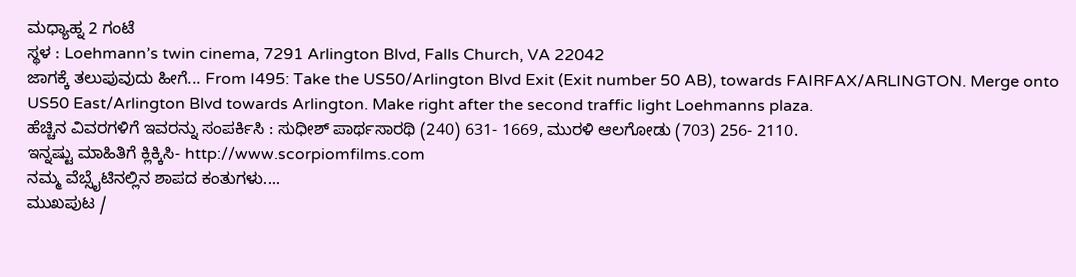ಮಧ್ಯಾಹ್ನ 2 ಗಂಟೆ
ಸ್ಥಳ : Loehmann’s twin cinema, 7291 Arlington Blvd, Falls Church, VA 22042
ಜಾಗಕ್ಕೆ ತಲುಪುವುದು ಹೀಗೆ... From I495: Take the US50/Arlington Blvd Exit (Exit number 50 AB), towards FAIRFAX/ARLINGTON. Merge onto US50 East/Arlington Blvd towards Arlington. Make right after the second traffic light Loehmanns plaza.
ಹೆಚ್ಚಿನ ವಿವರಗಳಿಗೆ ಇವರನ್ನು ಸಂಪರ್ಕಿಸಿ : ಸುಧೀಶ್ ಪಾರ್ಥಸಾರಥಿ (240) 631- 1669, ಮುರಳಿ ಆಲಗೋಡು (703) 256- 2110.
ಇನ್ನಷ್ಟು ಮಾಹಿತಿಗೆ ಕ್ಲಿಕ್ಕಿಸಿ- http://www.scorpiomfilms.com
ನಮ್ಮ ವೆಬ್ಸೈಟಿನಲ್ಲಿನ ಶಾಪದ ಕಂತುಗಳು....
ಮುಖಪುಟ /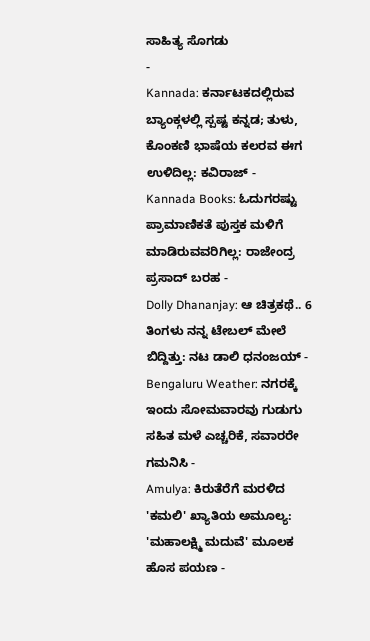ಸಾಹಿತ್ಯ ಸೊಗಡು
-
Kannada: ಕರ್ನಾಟಕದಲ್ಲಿರುವ ಬ್ಯಾಂಕ್ಗಳಲ್ಲಿ ಸ್ಪಷ್ಟ ಕನ್ನಡ; ತುಳು, ಕೊಂಕಣಿ ಭಾಷೆಯ ಕಲರವ ಈಗ ಉಳಿದಿಲ್ಲ: ಕವಿರಾಜ್ -
Kannada Books: ಓದುಗರಷ್ಟು ಪ್ರಾಮಾಣಿಕತೆ ಪುಸ್ತಕ ಮಳಿಗೆ ಮಾಡಿರುವವರಿಗಿಲ್ಲ: ರಾಜೇಂದ್ರ ಪ್ರಸಾದ್ ಬರಹ -
Dolly Dhananjay: ಆ ಚಿತ್ರಕಥೆ.. 6 ತಿಂಗಳು ನನ್ನ ಟೇಬಲ್ ಮೇಲೆ ಬಿದ್ದಿತ್ತು: ನಟ ಡಾಲಿ ಧನಂಜಯ್ -
Bengaluru Weather: ನಗರಕ್ಕೆ ಇಂದು ಸೋಮವಾರವು ಗುಡುಗು ಸಹಿತ ಮಳೆ ಎಚ್ಚರಿಕೆ, ಸವಾರರೇ ಗಮನಿಸಿ -
Amulya: ಕಿರುತೆರೆಗೆ ಮರಳಿದ 'ಕಮಲಿ' ಖ್ಯಾತಿಯ ಅಮೂಲ್ಯ: 'ಮಹಾಲಕ್ಷ್ಮಿ ಮದುವೆ' ಮೂಲಕ ಹೊಸ ಪಯಣ -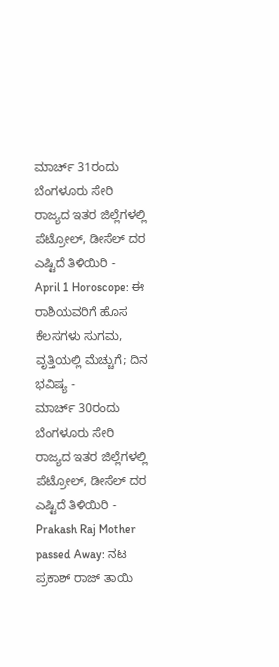ಮಾರ್ಚ್ 31ರಂದು ಬೆಂಗಳೂರು ಸೇರಿ ರಾಜ್ಯದ ಇತರ ಜಿಲ್ಲೆಗಳಲ್ಲಿ ಪೆಟ್ರೋಲ್, ಡೀಸೆಲ್ ದರ ಎಷ್ಟಿದೆ ತಿಳಿಯಿರಿ -
April 1 Horoscope: ಈ ರಾಶಿಯವರಿಗೆ ಹೊಸ ಕೆಲಸಗಳು ಸುಗಮ, ವೃತ್ತಿಯಲ್ಲಿ ಮೆಚ್ಚುಗೆ; ದಿನ ಭವಿಷ್ಯ -
ಮಾರ್ಚ್ 30ರಂದು ಬೆಂಗಳೂರು ಸೇರಿ ರಾಜ್ಯದ ಇತರ ಜಿಲ್ಲೆಗಳಲ್ಲಿ ಪೆಟ್ರೋಲ್, ಡೀಸೆಲ್ ದರ ಎಷ್ಟಿದೆ ತಿಳಿಯಿರಿ -
Prakash Raj Mother passed Away: ನಟ ಪ್ರಕಾಶ್ ರಾಜ್ ತಾಯಿ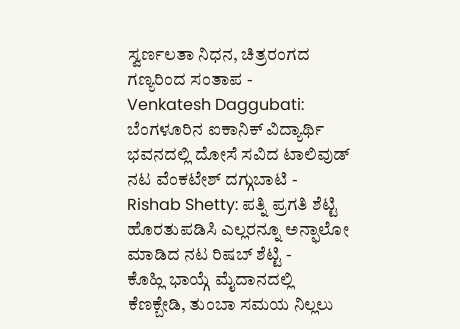ಸ್ವರ್ಣಲತಾ ನಿಧನ, ಚಿತ್ರರಂಗದ ಗಣ್ಯರಿಂದ ಸಂತಾಪ -
Venkatesh Daggubati: ಬೆಂಗಳೂರಿನ ಐಕಾನಿಕ್ ವಿದ್ಯಾರ್ಥಿ ಭವನದಲ್ಲಿ ದೋಸೆ ಸವಿದ ಟಾಲಿವುಡ್ ನಟ ವೆಂಕಟೇಶ್ ದಗ್ಗುಬಾಟಿ -
Rishab Shetty: ಪತ್ನಿ ಪ್ರಗತಿ ಶೆಟ್ಟಿ ಹೊರತುಪಡಿಸಿ ಎಲ್ಲರನ್ನೂ ಅನ್ಫಾಲೋ ಮಾಡಿದ ನಟ ರಿಷಬ್ ಶೆಟ್ಟಿ -
ಕೊಹ್ಲಿ ಭಾಯ್ಗೆ ಮೈದಾನದಲ್ಲಿ ಕೆಣಕ್ಬೇಡಿ, ತುಂಬಾ ಸಮಯ ನಿಲ್ಲಲು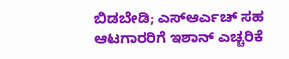ಬಿಡಬೇಡಿ; ಎಸ್ಆರ್ಎಚ್ ಸಹ ಆಟಗಾರರಿಗೆ ಇಶಾನ್ ಎಚ್ಚರಿಕೆ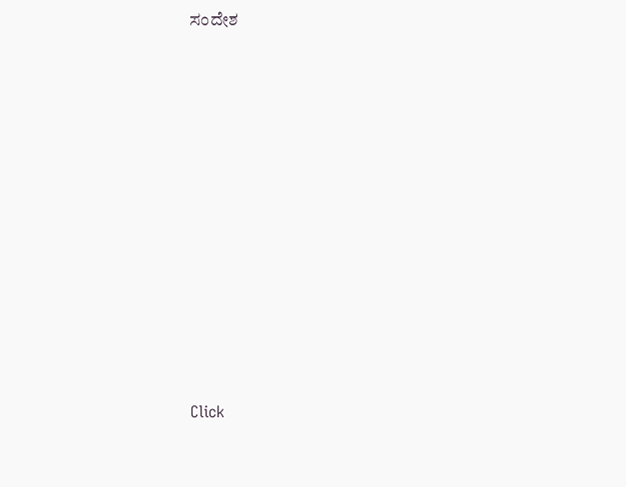ಸಂದೇಶ












Click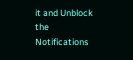it and Unblock the Notifications